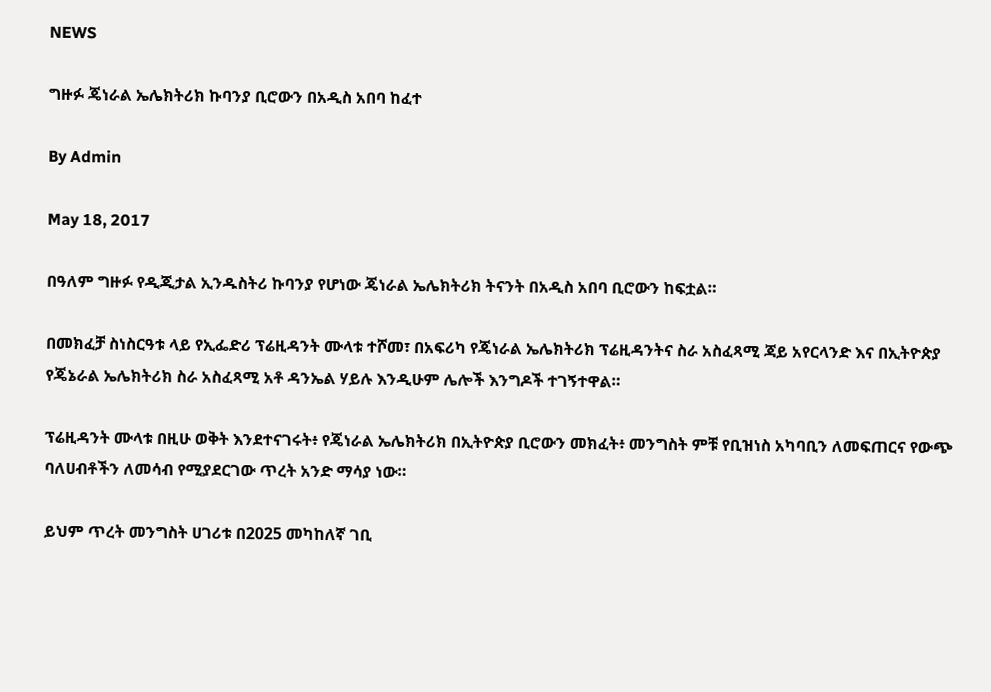NEWS

ግዙፉ ጄነራል ኤሌክትሪክ ኩባንያ ቢሮውን በአዲስ አበባ ከፈተ

By Admin

May 18, 2017

በዓለም ግዙፉ የዲጂታል ኢንዱስትሪ ኩባንያ የሆነው ጄነራል ኤሌክትሪክ ትናንት በአዲስ አበባ ቢሮውን ከፍቷል።

በመክፈቻ ስነስርዓቱ ላይ የኢፌድሪ ፕሬዚዳንት ሙላቱ ተሾመ፣ በአፍሪካ የጄነራል ኤሌክትሪክ ፕሬዚዳንትና ስራ አስፈጻሚ ጃይ አየርላንድ እና በኢትዮጵያ የጄኔራል ኤሌክትሪክ ስራ አስፈጻሚ አቶ ዳንኤል ሃይሉ እንዲሁም ሌሎች እንግዶች ተገኝተዋል።

ፕሬዚዳንት ሙላቱ በዚሁ ወቅት እንደተናገሩት፥ የጄነራል ኤሌክትሪክ በኢትዮጵያ ቢሮውን መክፈት፥ መንግስት ምቹ የቢዝነስ አካባቢን ለመፍጠርና የውጭ ባለሀብቶችን ለመሳብ የሚያደርገው ጥረት አንድ ማሳያ ነው።

ይህም ጥረት መንግስት ሀገሪቱ በ2025 መካከለኛ ገቢ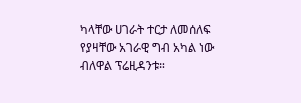ካላቸው ሀገራት ተርታ ለመሰለፍ የያዛቸው አገራዊ ግብ አካል ነው ብለዋል ፕሬዚዳንቱ።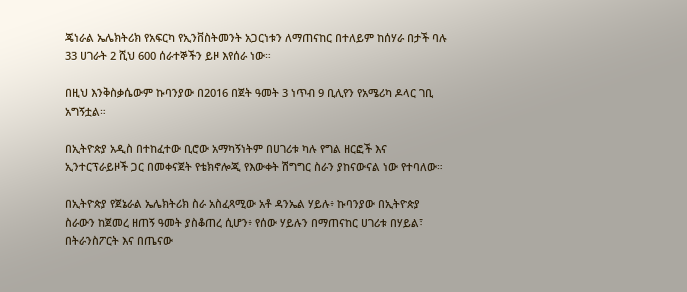ጄነራል ኤሌክትሪክ የአፍርካ የኢንቨስትመንት አጋርነቱን ለማጠናከር በተለይም ከሰሃራ በታች ባሉ 33 ሀገራት 2 ሺህ 600 ሰራተኞችን ይዞ እየሰራ ነው።

በዚህ እንቅስቃሴውም ኩባንያው በ2016 በጀት ዓመት 3 ነጥብ 9 ቢሊየን የአሜሪካ ዶላር ገቢ አግኝቷል።

በኢትዮጵያ አዲስ በተከፈተው ቢሮው አማካኝነትም በሀገሪቱ ካሉ የግል ዘርፎች እና ኢንተርፕራይዞች ጋር በመቀናጀት የቴክኖሎጂ የእውቀት ሽግግር ስራን ያከናውናል ነው የተባለው።

በኢትዮጵያ የጀኔራል ኤሌክትሪክ ስራ አስፈጻሚው አቶ ዳንኤል ሃይሉ፥ ኩባንያው በኢትዮጵያ ስራውን ከጀመረ ዘጠኝ ዓመት ያስቆጠረ ሲሆን፥ የሰው ሃይሉን በማጠናከር ሀገሪቱ በሃይል፣ በትራንስፖርት እና በጤናው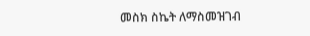መስክ ስኬት ለማስመዝገብ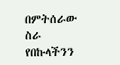በምትሰራው ስራ የበኩላችንን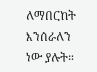ለማበርከት እንሰራለን ነው ያሉት።